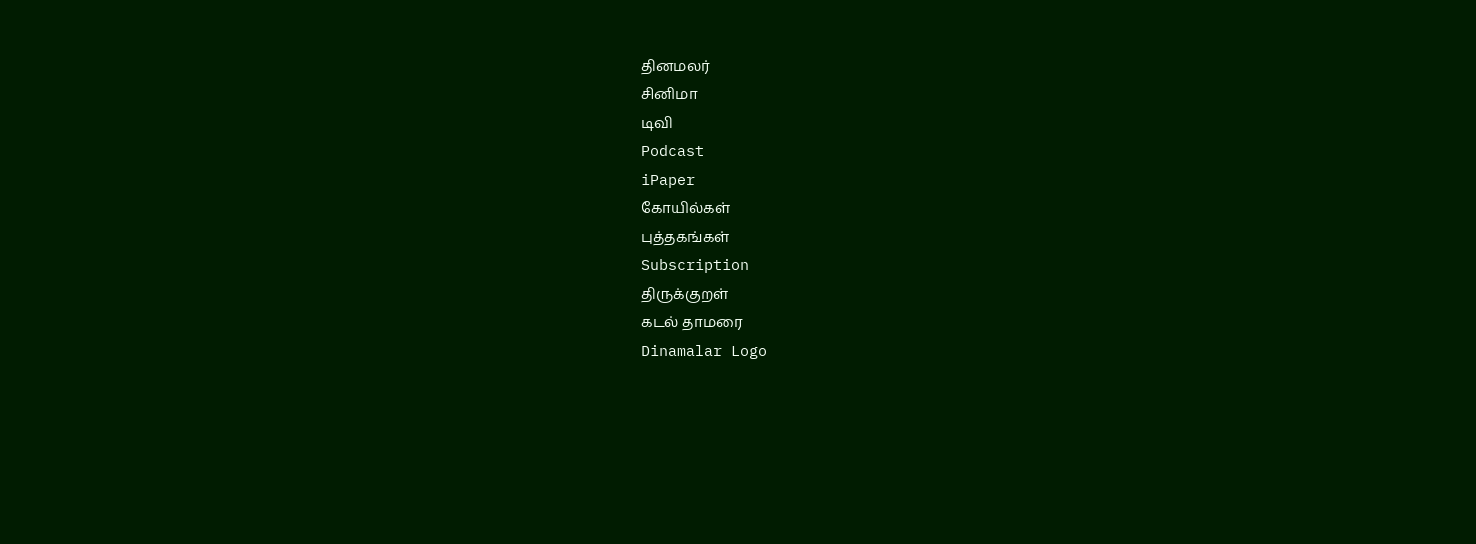தினமலர்
சினிமா
டிவி
Podcast
iPaper
கோயில்கள்
புத்தகங்கள்
Subscription
திருக்குறள்
கடல் தாமரை
Dinamalar Logo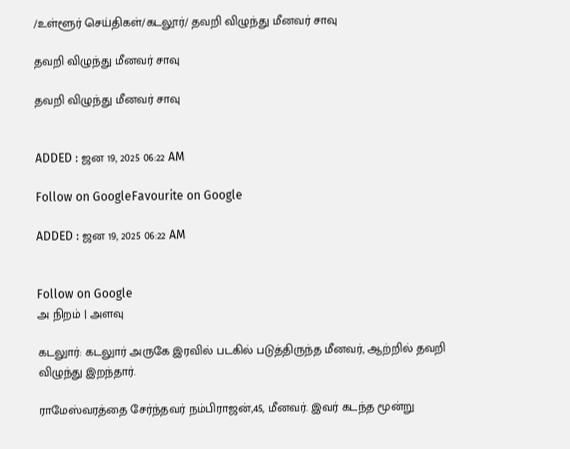/உள்ளூர் செய்திகள்/கடலூர்/ தவறி விழுந்து மீனவர் சாவு

தவறி விழுந்து மீனவர் சாவு

தவறி விழுந்து மீனவர் சாவு


ADDED : ஜன 19, 2025 06:22 AM

Follow on GoogleFavourite on Google

ADDED : ஜன 19, 2025 06:22 AM


Follow on Google
அ நிறம் | அளவு

கடலுார்: கடலுார் அருகே இரவில் படகில் படுத்திருந்த மீனவர், ஆற்றில் தவறி விழுந்து இறந்தார்.

ராமேஸ்வரத்தை சேர்ந்தவர் நம்பிராஜன்,45, மீனவர். இவர் கடந்த மூன்று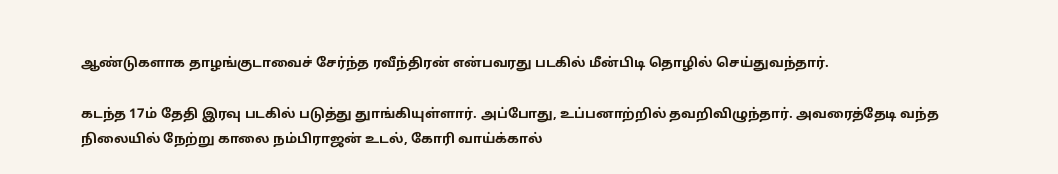ஆண்டுகளாக தாழங்குடாவைச் சேர்ந்த ரவீந்திரன் என்பவரது படகில் மீன்பிடி தொழில் செய்துவந்தார்.

கடந்த 17ம் தேதி இரவு படகில் படுத்து துாங்கியுள்ளார். அப்போது, உப்பனாற்றில் தவறிவிழுந்தார். அவரைத்தேடி வந்த நிலையில் நேற்று காலை நம்பிராஜன் உடல், கோரி வாய்க்கால்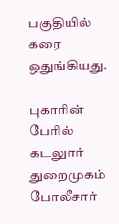பகுதியில் கரை ஒதுங்கியது.

புகாரின் பேரில் கடலுார் துறைமுகம் போலீசார்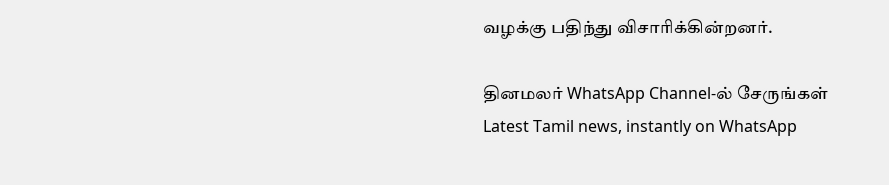வழக்கு பதிந்து விசாரிக்கின்றனர்.

தினமலர் WhatsApp Channel-ல் சேருங்கள்
Latest Tamil news, instantly on WhatsApp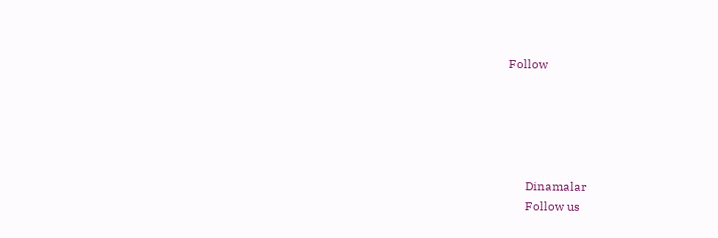Follow





      Dinamalar
      Follow us